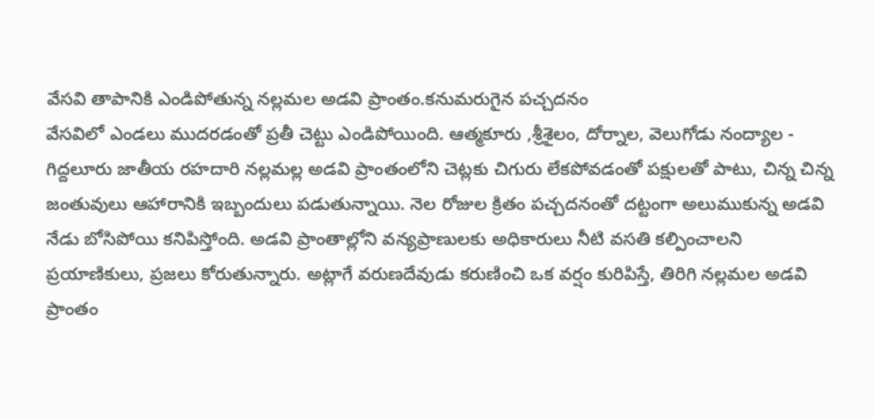వేసవి తాపానికి ఎండిపోతున్న నల్లమల అడవి ప్రాంతం.కనుమరుగైన పచ్చదనం
వేసవిలో ఎండలు ముదరడంతో ప్రతీ చెట్టు ఎండిపోయింది. ఆత్మకూరు ,శ్రీశైలం, దోర్నాల, వెలుగోడు నంద్యాల - గిద్దలూరు జాతీయ రహదారి నల్లమల్ల అడవి ప్రాంతంలోని చెట్లకు చిగురు లేకపోవడంతో పక్షులతో పాటు, చిన్న చిన్న జంతువులు ఆహారానికి ఇబ్బందులు పడుతున్నాయి. నెల రోజుల క్రితం పచ్చదనంతో దట్టంగా అలుముకున్న అడవి నేడు బోసిపోయి కనిపిస్తోంది. అడవి ప్రాంతాల్లోని వన్యప్రాణులకు అధికారులు నీటి వసతి కల్పించాలని ప్రయాణికులు, ప్రజలు కోరుతున్నారు. అట్లాగే వరుణదేవుడు కరుణించి ఒక వర్షం కురిపిస్తే, తిరిగి నల్లమల అడవి ప్రాంతం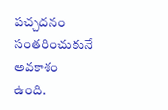పచ్చదనం సంతరించుకునే అవకాశం ఉంది.